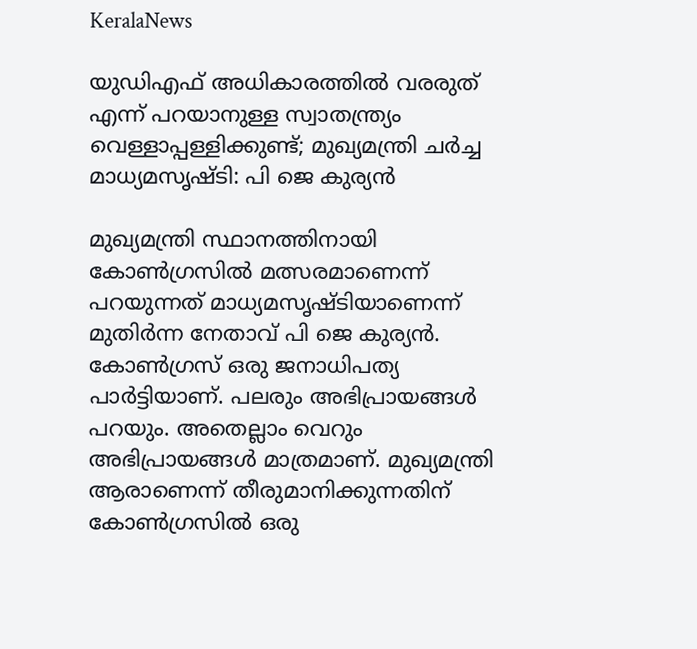KeralaNews

യുഡിഎഫ് അധികാരത്തില്‍ വരരുത് എന്ന് പറയാനുള്ള സ്വാതന്ത്ര്യം വെള്ളാപ്പള്ളിക്കുണ്ട്; മുഖ്യമന്ത്രി ചര്‍ച്ച മാധ്യമസൃഷ്ടി: പി ജെ കുര്യന്‍

മുഖ്യമന്ത്രി സ്ഥാനത്തിനായി കോണ്‍ഗ്രസില്‍ മത്സരമാണെന്ന് പറയുന്നത് മാധ്യമസൃഷ്ടിയാണെന്ന് മുതിര്‍ന്ന നേതാവ് പി ജെ കുര്യന്‍. കോണ്‍ഗ്രസ് ഒരു ജനാധിപത്യ പാര്‍ട്ടിയാണ്. പലരും അഭിപ്രായങ്ങള്‍ പറയും. അതെല്ലാം വെറും അഭിപ്രായങ്ങള്‍ മാത്രമാണ്. മുഖ്യമന്ത്രി ആരാണെന്ന് തീരുമാനിക്കുന്നതിന് കോണ്‍ഗ്രസില്‍ ഒരു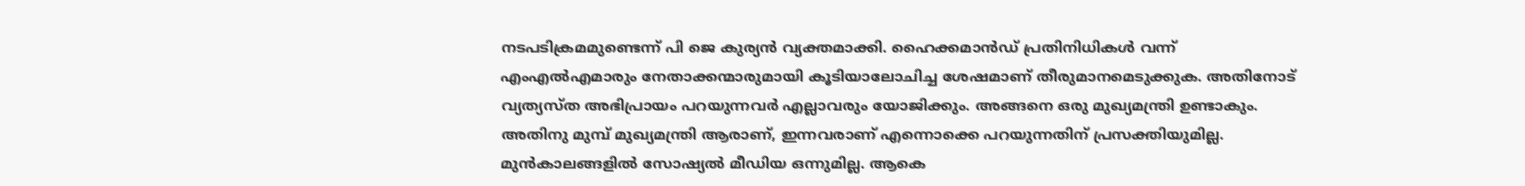നടപടിക്രമമുണ്ടെന്ന് പി ജെ കുര്യന്‍ വ്യക്തമാക്കി. ഹൈക്കമാന്‍ഡ് പ്രതിനിധികള്‍ വന്ന് എംഎല്‍എമാരും നേതാക്കന്മാരുമായി കൂടിയാലോചിച്ച ശേഷമാണ് തീരുമാനമെടുക്കുക. അതിനോട് വ്യത്യസ്ത അഭിപ്രായം പറയുന്നവര്‍ എല്ലാവരും യോജിക്കും. അങ്ങനെ ഒരു മുഖ്യമന്ത്രി ഉണ്ടാകും. അതിനു മുമ്പ് മുഖ്യമന്ത്രി ആരാണ്, ഇന്നവരാണ് എന്നൊക്കെ പറയുന്നതിന് പ്രസക്തിയുമില്ല. മുന്‍കാലങ്ങളില്‍ സോഷ്യല്‍ മീഡിയ ഒന്നുമില്ല. ആകെ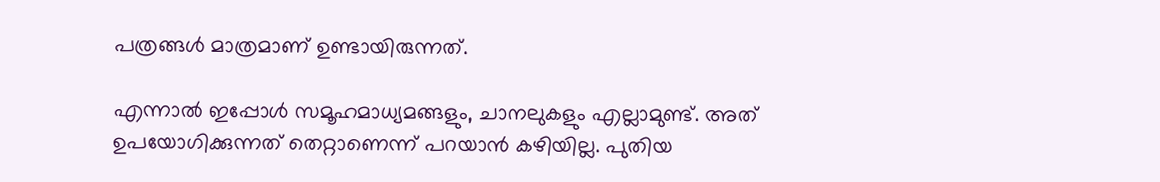പത്രങ്ങള്‍ മാത്രമാണ് ഉണ്ടായിരുന്നത്.

എന്നാല്‍ ഇപ്പോള്‍ സമൂഹമാധ്യമങ്ങളും, ചാനലുകളും എല്ലാമുണ്ട്. അത് ഉപയോഗിക്കുന്നത് തെറ്റാണെന്ന് പറയാന്‍ കഴിയില്ല. പുതിയ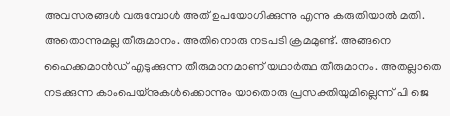അവസരങ്ങള്‍ വരുമ്പോള്‍ അത് ഉപയോഗിക്കുന്നു എന്നു കരുതിയാല്‍ മതി. അതൊന്നുമല്ല തീരുമാനം. അതിനൊരു നടപടി ക്രമമുണ്ട്. അങ്ങനെ ഹൈക്കമാന്‍ഡ് എടുക്കുന്ന തീരുമാനമാണ് യഥാര്‍ത്ഥ തീരുമാനം. അതല്ലാതെ നടക്കുന്ന കാംപെയ്‌നുകള്‍ക്കൊന്നും യാതൊരു പ്രസക്തിയുമില്ലെന്ന് പി ജെ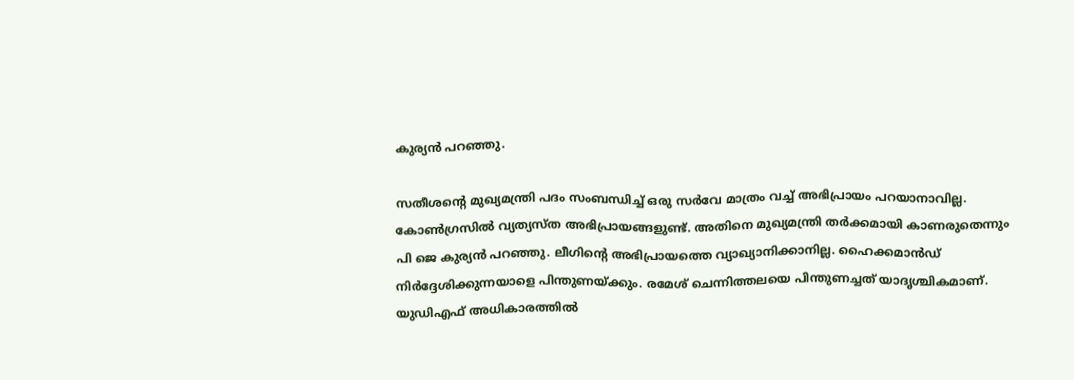കുര്യന്‍ പറഞ്ഞു.

സതീശന്റെ മുഖ്യമന്ത്രി പദം സംബന്ധിച്ച് ഒരു സര്‍വേ മാത്രം വച്ച് അഭിപ്രായം പറയാനാവില്ല. കോണ്‍ഗ്രസില്‍ വ്യത്യസ്ത അഭിപ്രായങ്ങളുണ്ട്. അതിനെ മുഖ്യമന്ത്രി തര്‍ക്കമായി കാണരുതെന്നും പി ജെ കുര്യന്‍ പറഞ്ഞു. ലീഗിന്റെ അഭിപ്രായത്തെ വ്യാഖ്യാനിക്കാനില്ല. ഹൈക്കമാന്‍ഡ് നിര്‍ദ്ദേശിക്കുന്നയാളെ പിന്തുണയ്ക്കും. രമേശ് ചെന്നിത്തലയെ പിന്തുണച്ചത് യാദൃശ്ചികമാണ്. യുഡിഎഫ് അധികാരത്തില്‍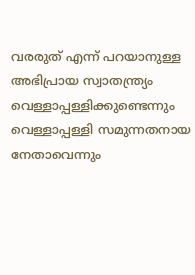വരരുത് എന്ന് പറയാനുള്ള അഭിപ്രായ സ്വാതന്ത്ര്യം വെള്ളാപ്പള്ളിക്കുണ്ടെന്നും വെള്ളാപ്പള്ളി സമുന്നതനായ നേതാവെന്നും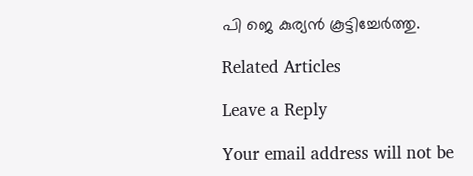പി ജെ കുര്യന്‍ കൂട്ടിച്ചേര്‍ത്തു.

Related Articles

Leave a Reply

Your email address will not be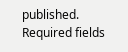published. Required fields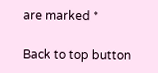are marked *

Back to top button